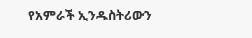የአምራች ኢንዱስትሪውን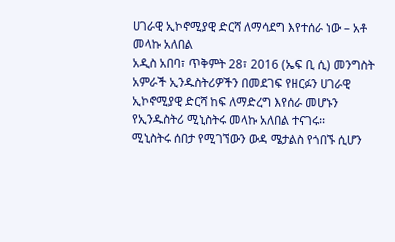ሀገራዊ ኢኮኖሚያዊ ድርሻ ለማሳደግ እየተሰራ ነው – አቶ መላኩ አለበል
አዲስ አበባ፣ ጥቅምት 28፣ 2016 (ኤፍ ቢ ሲ) መንግስት አምራች ኢንዱስትሪዎችን በመደገፍ የዘርፉን ሀገራዊ ኢኮኖሚያዊ ድርሻ ከፍ ለማድረግ እየሰራ መሆኑን የኢንዱስትሪ ሚኒስትሩ መላኩ አለበል ተናገሩ፡፡
ሚኒስትሩ ሰበታ የሚገኘውን ውዳ ሜታልስ የጎበኙ ሲሆን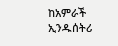ከአምራች ኢንዱሰትሪ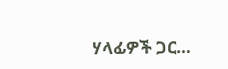ሃላፊዎች ጋር…